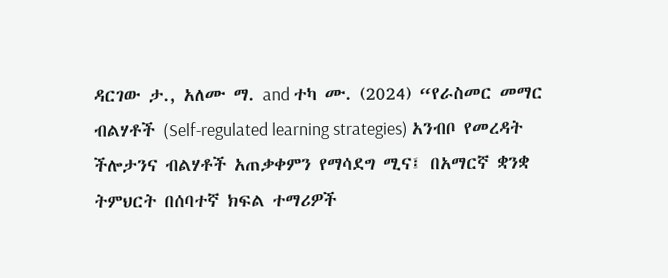ዳርገው ታ., አለሙ ማ. and ተካ ሙ. (2024) “የራስመር መማር ብልሃቶች (Self-regulated learning strategies) አንብቦ የመረዳት ችሎታንና ብልሃቶች አጠቃቀምን የማሳደግ ሚና፤ በአማርኛ ቋንቋ ትምህርት በሰባተኛ ክፍል ተማሪዎች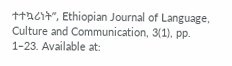ተተኳሪነት”, Ethiopian Journal of Language, Culture and Communication, 3(1), pp. 1–23. Available at: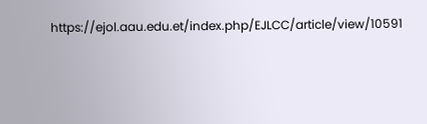https://ejol.aau.edu.et/index.php/EJLCC/article/view/10591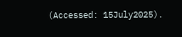(Accessed: 15July2025).